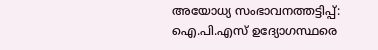അയോധ്യ സംഭാവനത്തട്ടിപ്പ്: ഐ.പി.എസ് ഉദ്യോഗസ്ഥരെ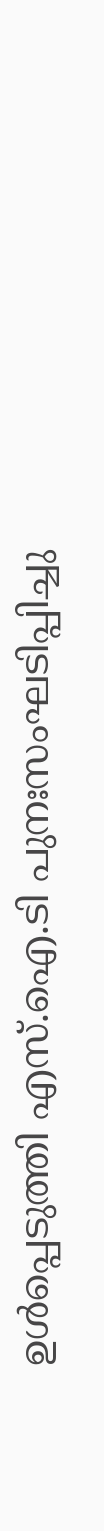ഉൾപ്പെടുത്തി എസ്.ഐ.ടി പുനഃസംഘടിപ്പിച്ചു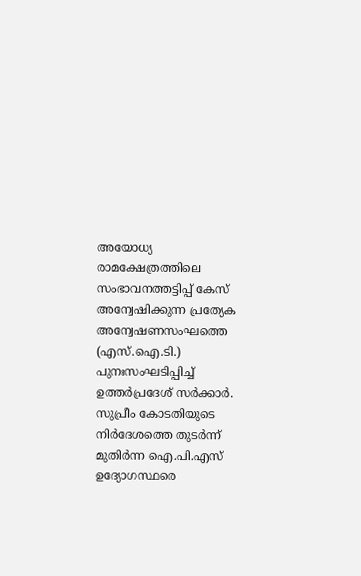അയോധ്യ രാമക്ഷേത്രത്തിലെ സംഭാവനത്തട്ടിപ്പ് കേസ് അന്വേഷിക്കുന്ന പ്രത്യേക അന്വേഷണസംഘത്തെ (എസ്.ഐ.ടി.) പുനഃസംഘടിപ്പിച്ച് ഉത്തർപ്രദേശ് സർക്കാർ. സുപ്രീം കോടതിയുടെ നിർദേശത്തെ തുടർന്ന് മുതിർന്ന ഐ.പി.എസ് ഉദ്യോഗസ്ഥരെ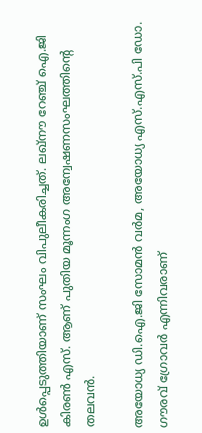ഉൾപ്പെടുത്തിയാണ് സംഘം വിപുലീകരിച്ചത്. ലഖ്‌നൗ റേഞ്ച് ഐ.ജി കിരൺ എസ്. ആണ് പുതിയ മൂന്നംഗ അന്വേഷണസംഘത്തിന്റെ തലവൻ.

അയോധ്യ ഡി.ഐ.ജി സോമൻ വർമ, അയോധ്യ എസ്.എസ്.പി ഡോ. ഗൗരവ് ഗ്രോവർ എന്നിവരാണ്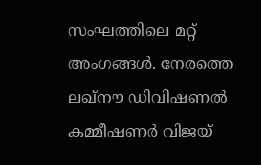സംഘത്തിലെ മറ്റ് അംഗങ്ങൾ. നേരത്തെ ലഖ്‌നൗ ഡിവിഷണൽ കമ്മീഷണർ വിജയ്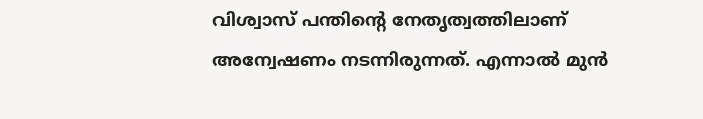വിശ്വാസ് പന്തിന്റെ നേതൃത്വത്തിലാണ് അന്വേഷണം നടന്നിരുന്നത്. എന്നാൽ മുൻ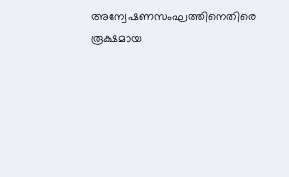അന്വേഷണസംഘത്തിനെതിരെ രൂക്ഷമായ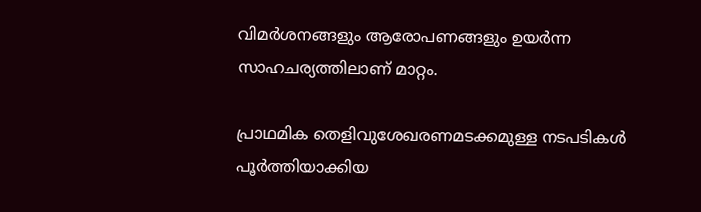വിമർശനങ്ങളും ആരോപണങ്ങളും ഉയർന്ന സാഹചര്യത്തിലാണ് മാറ്റം.

പ്രാഥമിക തെളിവുശേഖരണമടക്കമുള്ള നടപടികൾ പൂർത്തിയാക്കിയ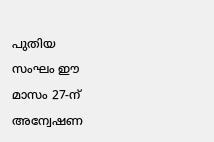പുതിയ സംഘം ഈ മാസം 27-ന് അന്വേഷണ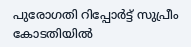പുരോഗതി റിപ്പോർട്ട് സുപ്രീം കോടതിയിൽ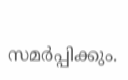സമർപ്പിക്കും.